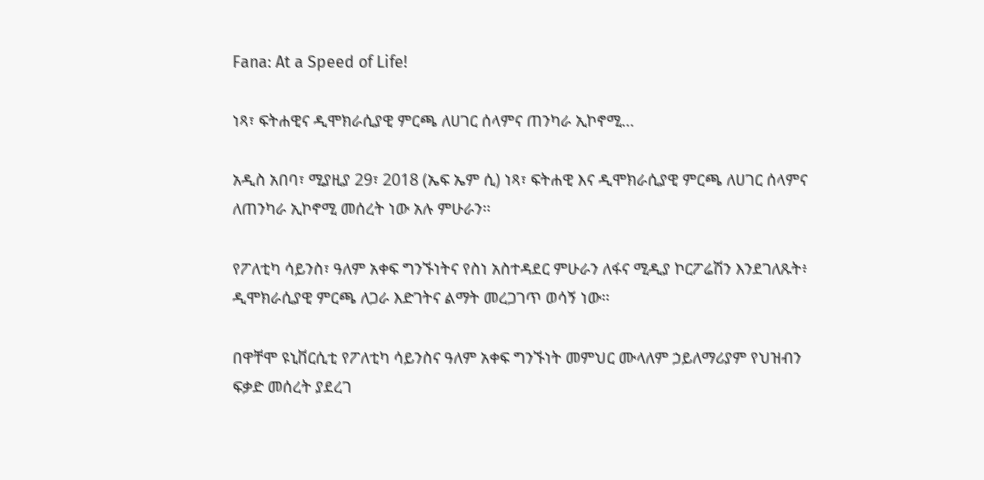Fana: At a Speed of Life!

ነጻ፣ ፍትሐዊና ዲሞክራሲያዊ ምርጫ ለሀገር ሰላምና ጠንካራ ኢኮኖሚ…

አዲስ አበባ፣ ሚያዚያ 29፣ 2018 (ኤፍ ኤም ሲ) ነጻ፣ ፍትሐዊ እና ዲሞክራሲያዊ ምርጫ ለሀገር ሰላምና ለጠንካራ ኢኮኖሚ መሰረት ነው አሉ ምሁራን፡፡

የፖለቲካ ሳይንስ፣ ዓለም አቀፍ ግንኙነትና የስነ አስተዳደር ምሁራን ለፋና ሚዲያ ኮርፖሬሽን እንደገለጹት፥ ዲሞክራሲያዊ ምርጫ ለጋራ እድገትና ልማት መረጋገጥ ወሳኝ ነው፡፡

በዋቸሞ ዩኒቨርሲቲ የፖለቲካ ሳይንስና ዓለም አቀፍ ግንኙነት መምህር ሙላለም ኃይለማሪያም የህዝብን ፍቃድ መሰረት ያደረገ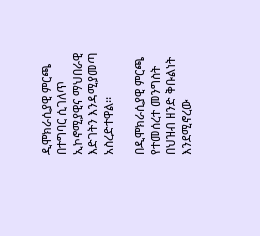ዲሞክራሲያዊ ምርጫ በተግባር ሲገለጥ ኢኮኖሚያዊና ማህበራዊ እድገትን እንዳሚያመጣ አስረድተዋል፡፡

በዲሞክራሲያዊ ምርጫ የተመሰረተ መንግስት በህዝብ ዘንድ ቅቡልነት እንደሚኖረው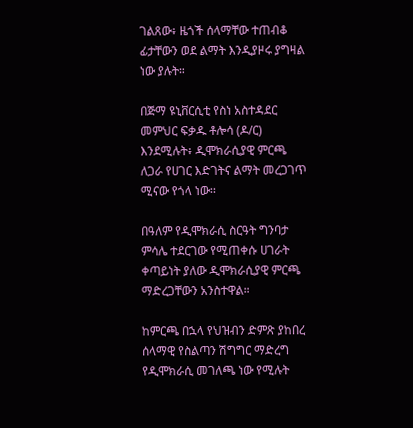ገልጸው፥ ዜጎች ሰላማቸው ተጠብቆ ፊታቸውን ወደ ልማት እንዲያዞሩ ያግዛል ነው ያሉት።

በጅማ ዩኒቨርሲቲ የስነ አስተዳደር መምህር ፍቃዱ ቶሎሳ (ዶ/ር) እንደሚሉት፥ ዲሞክራሲያዊ ምርጫ ለጋራ የሀገር እድገትና ልማት መረጋገጥ ሚናው የጎላ ነው፡፡

በዓለም የዲሞክራሲ ስርዓት ግንባታ ምሳሌ ተደርገው የሚጠቀሱ ሀገራት ቀጣይነት ያለው ዲሞክራሲያዊ ምርጫ ማድረጋቸውን አንስተዋል።

ከምርጫ በኋላ የህዝብን ድምጽ ያከበረ ሰላማዊ የስልጣን ሽግግር ማድረግ የዲሞክራሲ መገለጫ ነው የሚሉት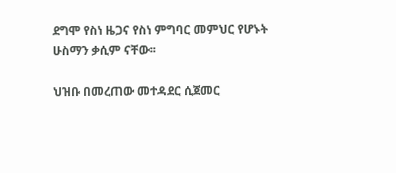ደግሞ የስነ ዜጋና የስነ ምግባር መምህር የሆኑት ሁስማን ቃሲም ናቸው፡፡

ህዝቡ በመረጠው መተዳደር ሲጀመር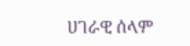ሀገራዊ ሰላም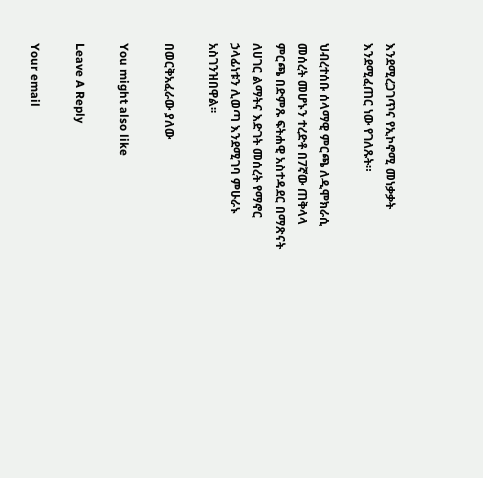እንደሚረጋገጥና የኢኮኖሚ መነቃቃት እንደሚፈጠር ነው የገለጹት።

ህብረተሰቡ ሰላማዊ ምርጫ ለዲሞክራሲ መሰረት መሆኑን ተረድቶ በ7ኛው ጠቅላላ ምርጫ በድምጹ ፍትሐዊ አስተዳደር በማጽናት ለሀገር ልማትና እድገት መሰረት የማኖር ኃላፊነቱን ሊወጣ እንደሚገባ ምሁራኑ አስገንዝበዋል፡፡

በወርቅአፈራው ያለው

You might also like

Leave A Reply

Your email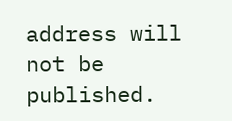address will not be published.